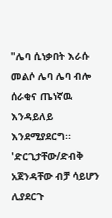"ሌባ ሲነቃበት እራሱ መልሶ ሌባ ሌባ ብሎ ሰራቂና ጤነኛዉ እንዳይለይ እንደሚያደርግ፡፡ 'ድርጊታቸው/ድብቅ አጀንዳቸው ብቻ ሳይሆን ሊያደርጉ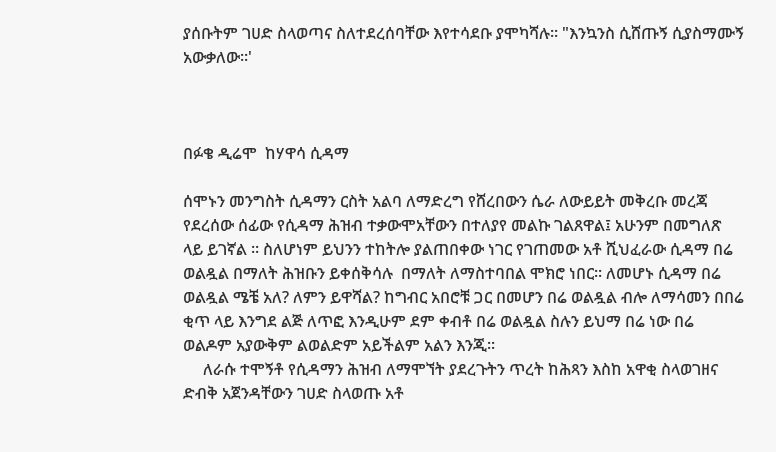ያሰቡትም ገሀድ ስላወጣና ስለተደረሰባቸው እየተሳደቡ ያሞካሻሉ፡፡ "እንኳንስ ሲሸጡኝ ሲያስማሙኝ አውቃለው፡፡'



በፉቄ ዲሬሞ  ከሃዋሳ ሲዳማ

ሰሞኑን መንግስት ሲዳማን ርስት አልባ ለማድረግ የሸረበውን ሴራ ለውይይት መቅረቡ መረጃ የደረሰው ሰፊው የሲዳማ ሕዝብ ተቃውሞአቸውን በተለያየ መልኩ ገልጸዋል፤ አሁንም በመግለጽ ላይ ይገኛል ፡፡ ስለሆነም ይህንን ተከትሎ ያልጠበቀው ነገር የገጠመው አቶ ሺህፈራው ሲዳማ በሬ ወልዷል በማለት ሕዝቡን ይቀሰቅሳሉ  በማለት ለማስተባበል ሞክሮ ነበር፡፡ ለመሆኑ ሲዳማ በሬ ወልዷል ሜቼ አለ? ለምን ይዋሻል? ከግብር አበሮቹ ጋር በመሆን በሬ ወልዷል ብሎ ለማሳመን በበሬ ቂጥ ላይ እንግደ ልጅ ለጥፎ እንዲሁም ደም ቀብቶ በሬ ወልዷል ስሉን ይህማ በሬ ነው በሬ ወልዶም አያውቅም ልወልድም አይችልም አልን እንጂ፡፡
     ለራሱ ተሞኝቶ የሲዳማን ሕዝብ ለማሞኘት ያደረጉትን ጥረት ከሕጻን እስከ አዋቂ ስላወገዘና  ድብቅ አጀንዳቸውን ገሀድ ስላወጡ አቶ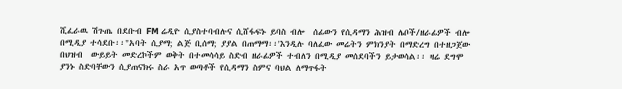ሺፈራዉ ሽጉጤ በደቡብ FM ሬዲዮ ሲያስተባብሉና ሲሸፋፍኑ ይባስ ብሎ  ሰፊውን የሲዳማን ሕዝብ ሌቦች/ዘራፊዎች ብሎ በሚዲያ ተሳደቡ፡፡"አባት ሲያማ; ልጅ ቢሰማ; ያያል በጠማማ፡፡'እንዲሉ ባለፈው መሬትን ምክንያት በማድረግ በተዘጋጀው በህዝብ  ውይይት መድረኮችም ወቅት በተመሳሳይ ስድብ ዘራፊዎች ተብለን በሚዲያ መሰደባችን ይታወሳል፡፡ ዛሬ ደግሞ ያንኑ ስድባቸውን ሲያጠናክሩ ስራ አጥ ወጣቶች የሲዳማን ስምና ባህል ለማጥፋት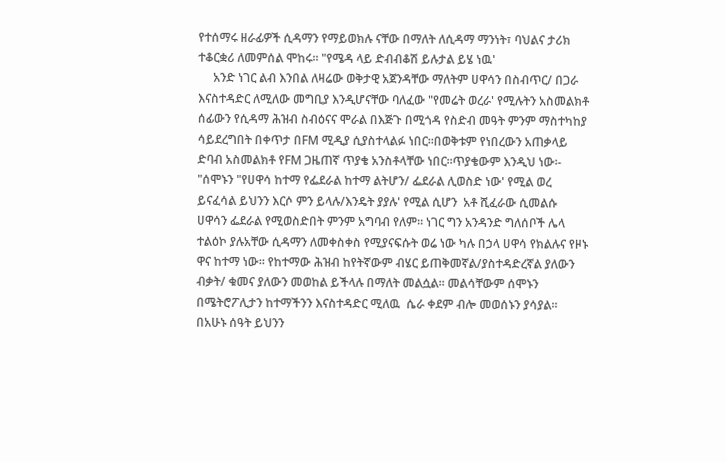የተሰማሩ ዘራፊዎች ሲዳማን የማይወክሉ ናቸው በማለት ለሲዳማ ማንነት፣ ባህልና ታሪክ ተቆርቋሪ ለመምሰል ሞከሩ፡፡ "የሜዳ ላይ ድብብቆሽ ይሉታል ይሄ ነዉ'
     አንድ ነገር ልብ እንበል ለዛሬው ወቅታዊ አጀንዳቸው ማለትም ሀዋሳን በስብጥር/ በጋራ እናስተዳድር ለሚለው መግቢያ እንዲሆናቸው ባለፈው "የመሬት ወረራ' የሚሉትን አስመልክቶ ሰፊውን የሲዳማ ሕዝብ ስብዕናና ሞራል በእጅጉ በሚጎዳ የስድብ መዓት ምንም ማስተካከያ ሳይደረግበት በቀጥታ በFM ሚዲያ ሲያስተላልፉ ነበር፡፡በወቅቱም የነበረውን አጠቃላይ ድባብ አስመልክቶ የFM ጋዜጠኛ ጥያቄ አንስቶላቸው ነበር፡፡ጥያቄውም እንዲህ ነው፡- "ሰሞኑን "የሀዋሳ ከተማ የፌደራል ከተማ ልትሆን/ ፌደራል ሊወስድ ነው' የሚል ወረ ይናፈሳል ይህንን እርሶ ምን ይላሉ/እንዴት ያያሉ' የሚል ሲሆን  አቶ ሺፈራው ሲመልሱ ሀዋሳን ፌደራል የሚወስድበት ምንም አግባብ የለም፡፡ ነገር ግን አንዳንድ ግለሰቦች ሌላ ተልዕኮ ያሉአቸው ሲዳማን ለመቀስቀስ የሚያናፍሱት ወሬ ነው ካሉ በኃላ ሀዋሳ የክልሉና የዞኑ ዋና ከተማ ነው፡፡ የከተማው ሕዝብ ከየትኛውም ብሄር ይጠቅመኛል/ያስተዳድረኛል ያለውን ብቃት/ ቁመና ያለውን መወከል ይችላሉ በማለት መልሷል፡፡ መልሳቸውም ሰሞኑን  በሜትሮፖሊታን ከተማችንን እናስተዳድር ሚለዉ  ሴራ ቀደም ብሎ መወሰኑን ያሳያል፡፡  በአሁኑ ሰዓት ይህንን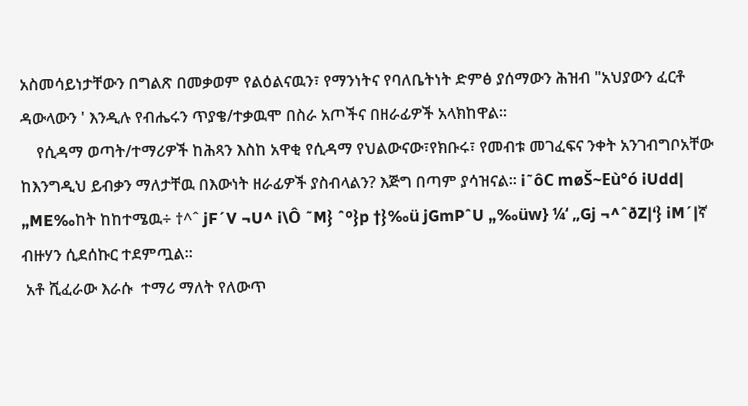አስመሳይነታቸውን በግልጽ በመቃወም የልዕልናዉን፣ የማንነትና የባለቤትነት ድምፅ ያሰማውን ሕዝብ "አህያውን ፈርቶ ዳውላውን ' እንዲሉ የብሔሩን ጥያቄ/ተቃዉሞ በስራ አጦችና በዘራፊዎች አላክከዋል፡፡
    የሲዳማ ወጣት/ተማሪዎች ከሕጻን እስከ አዋቂ የሲዳማ የህልውናው፣የክቡሩ፣ የመብቱ መገፈፍና ንቀት አንገብግቦአቸው ከእንግዲህ ይብቃን ማለታቸዉ በእውነት ዘራፊዎች ያስብላልን? እጅግ በጣም ያሳዝናል፡፡ i˜ôC møŠ~Eù°ó iUdd| „ME‰ከት ከከተሜዉ÷ †^ˆ jF´V ¬U^ i\Ô ˜M} ˆº}p †}‰ü jGmPˆU „‰üw} ¼‘ „Gj ¬^ˆðZ|‘} iM´|ኛ ብዙሃን ሲደሰኩር ተደምጧል፡፡
 አቶ ሺፈራው እራሱ  ተማሪ ማለት የለውጥ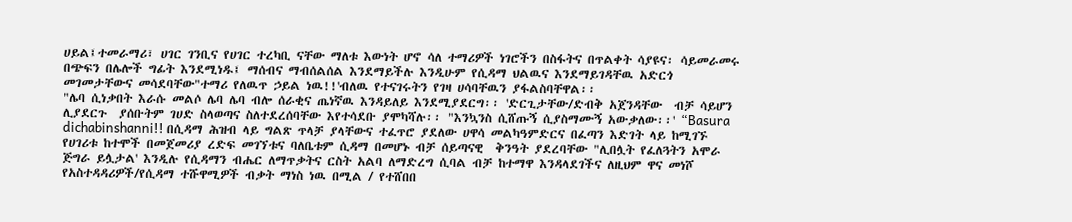ሀይል፤ተመራማሪ፣ ሀገር ገንቢና የሀገር ተረካቢ ናቸው ማለቱ እውነት ሆኖ ሳለ ተማሪዎች ነገሮችን በስፋትና በጥልቀት ሳያዩና፡ ሳይመራመሩ በጭፍን በሌሎች ግፊት እንደሚነዱ፤ ማሰብና ማብሰልሰል እንደማይችሉ እንዲሁም የሲዳማ ህልዉና እንደማይገዳቸዉ አድርጎ መገመታቸውና መሳደባቸው"ተማሪ የለዉጥ ኃይል ነዉ!!'ብለዉ የተናገሩትን የገዛ ሀሳባቸዉን ያፋልስባቸዋል፡፡
"ሌባ ሲነቃበት እራሱ መልሶ ሌባ ሌባ ብሎ ሰራቂና ጤነኛዉ እንዳይለይ እንደሚያደርግ፡፡ 'ድርጊታቸው/ድብቅ አጀንዳቸው  ብቻ ሳይሆን ሊያደርጉ  ያሰቡትም ገሀድ ስላወጣና ስለተደረሰባቸው እየተሳደቡ ያሞካሻሉ፡፡ "እንኳንስ ሲሸጡኝ ሲያስማሙኝ አውቃለው፡፡' “Basura dichabinshanni!! በሲዳማ ሕዝብ ላይ ግልጽ ጥላቻ ያላቸውና ተፈጥሮ ያደለው ሀዋሳ መልካዓምድርና በፈጣን እድገት ላይ ከሚገኙ የሀገሪቱ ከተሞች በመጀመሪያ ረድፍ መገኘቱና ባለቤቱም ሲዳማ በመሆኑ ብቻ ሰይጣናዊ  ቅንዓት ያደረባቸው "ሊበሏት የፈለጓትን አሞራ ጅግራ ይሏታል' እንዲሉ የሲዳማን ብሔር ለማጥቃትና ርስት አልባ ለማድረግ ሲባል ብቻ ከተማዋ እንዳላደገችና ለዚህም ዋና መነሾ የአስተዳዳሪዎች/የሲዳማ ተሹዋሚዎች ብቃት ማነስ ነዉ በሚል / የተሸበበ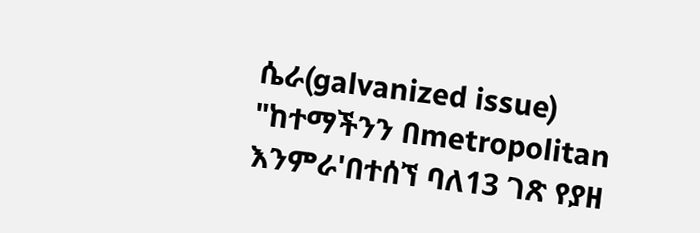ሴራ(galvanized issue) "ከተማችንን በmetropolitan እንምራ'በተሰኘ ባለ13 ገጽ የያዘ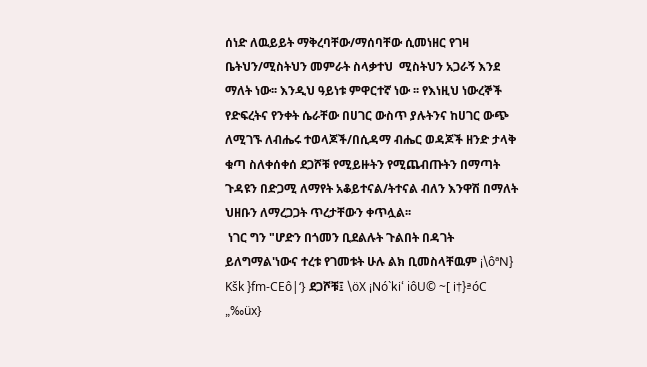ሰነድ ለዉይይት ማቅረባቸው/ማሰባቸው ሲመነዘር የገዛ ቤትህን/ሚስትህን መምራት ስላቃተህ  ሚስትህን አጋራኝ እንደ ማለት ነው፡፡ እንዲህ ዓይነቱ ምዋርተኛ ነው ፡፡ የእነዚህ ነውረኞች የድፍረትና የንቀት ሴራቸው በሀገር ውስጥ ያሉትንና ከሀገር ውጭ ለሚገኙ ለብሔሩ ተወላጆች/በሲዳማ ብሔር ወዳጆች ዘንድ ታላቅ ቁጣ ስለቀሰቀሰ ደጋሾቹ የሚይዙትን የሚጨብጡትን በማጣት ጉዳዩን በድጋሚ ለማየት አቆይተናል/ትተናል ብለን እንዋሽ በማለት ህዘቡን ለማረጋጋት ጥረታቸውን ቀጥሏል፡፡
 ነገር ግን "ሆድን በጎመን ቢደልሉት ጉልበት በዳገት ይለግማል'ነውና ተረቱ የገመቱት ሁሉ ልክ ቢመስላቸዉም ¡\ôªN} Kšk }fm-CEô|‘} ደጋሾቹ፤ \öX ¡Nó`ki‘ iôU© ~[ i†}ªóC „‰üx}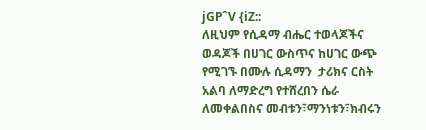jGPˆV {iZ::
ለዚህም የሲዳማ ብሔር ተወላጆችና ወዳጆች በሀገር ውስጥና ከሀገር ውጭ የሚገኙ በሙሉ ሲዳማን  ታሪክና ርስት አልባ ለማድረግ የተሸረበን ሴራ ለመቀልበስና መብቱን፣ማንነቱን፣ክብሩን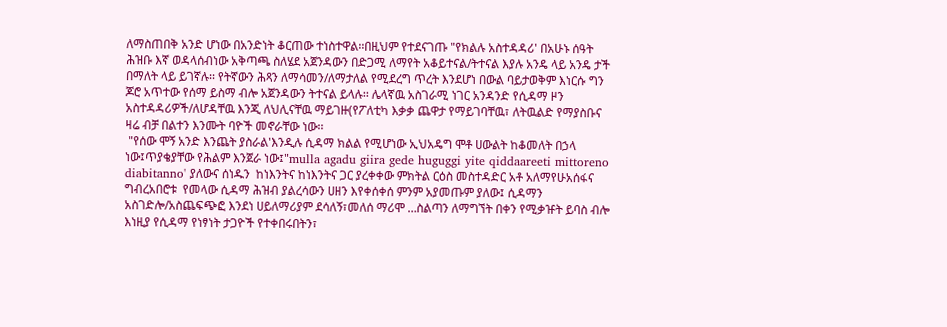ለማስጠበቅ አንድ ሆነው በአንድነት ቆርጠው ተነስተዋል፡፡በዚህም የተደናገጡ "የክልሉ አስተዳዳሪ' በአሁኑ ሰዓት ሕዝቡ እኛ ወዳላሰብነው አቅጣጫ ስለሄደ አጀንዳውን በድጋሚ ለማየት አቆይተናል/ትተናል እያሉ አንዴ ላይ አንዴ ታች በማለት ላይ ይገኛሉ፡፡ የትኛውን ሕጻን ለማሳመን/ለማታለል የሚደረግ ጥረት እንደሆነ በውል ባይታወቅም እነርሱ ግን ጆሮ አጥተው የሰማ ይስማ ብሎ አጀንዳውን ትተናል ይላሉ፡፡ ሌላኛዉ አስገራሚ ነገር አንዳንድ የሲዳማ ዞን አስተዳዳሪዎች/ለሆዳቸዉ እንጂ ለህሊናቸዉ ማይገዙ(የፖለቲካ እቃቃ ጨዋታ የማይገባቸዉ፣ ለትዉልድ የማያስቡና ዛሬ ብቻ በልተን እንሙት ባዮች መኖራቸው ነው፡፡
 "የሰው ሞኝ አንድ እንጨት ያስራል'እንዲሉ ሲዳማ ክልል የሚሆነው ኢህአዴግ ሞቶ ሀውልት ከቆመለት በኃላ ነው፤ጥያቄያቸው የሕልም እንጀራ ነው፤"mulla agadu giira gede huguggi yite qiddaareeti mittoreno diabitanno' ያለውና ሰነዱን  ከነእንትና ከነእንትና ጋር ያረቀቀው ምክትል ርዕስ መስተዳድር አቶ አለማየሁአሰፋና
ግብረአበሮቱ  የመላው ሲዳማ ሕዝብ ያልረሳውን ሀዘን እየቀሰቀሰ ምንም አያመጡም ያለው፤ ሲዳማን አስገድሎ/አስጨፍጭፎ እንደነ ሀይለማሪያም ደሳለኝ፣መለሰ ማሪሞ …ስልጣን ለማግኘት በቀን የሚቃዡት ይባስ ብሎ እነዚያ የሲዳማ የነፃነት ታጋዮች የተቀበሩበትን፣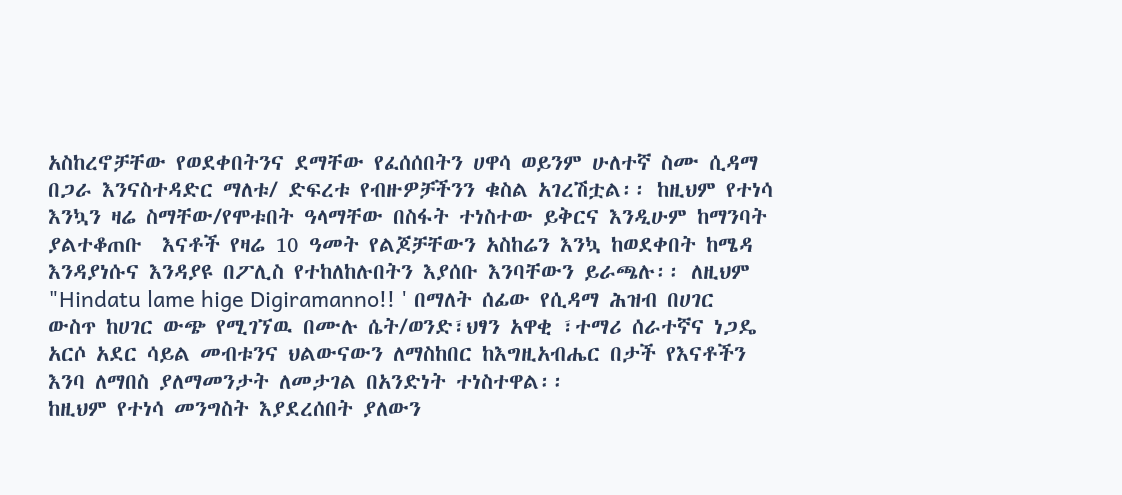አስከረኖቻቸው የወደቀበትንና ደማቸው የፈሰሰበትን ሀዋሳ ወይንም ሁለተኛ ስሙ ሲዳማ  በጋራ እንናስተዳድር ማለቱ/ ድፍረቱ የብዙዎቻችንን ቁስል አገረሽቷል፡፡ ከዚህም የተነሳ እንኳን ዛሬ ስማቸው/የሞቱበት ዓላማቸው በስፋት ተነስተው ይቅርና እንዲሁም ከማንባት ያልተቆጠቡ  እናቶች የዛሬ 10 ዓመት የልጆቻቸውን አስከሬን እንኳ ከወደቀበት ከሜዳ እንዳያነሱና እንዳያዩ በፖሊስ የተከለከሉበትን እያሰቡ እንባቸውን ይራጫሉ፡፡ ለዚህም "Hindatu lame hige Digiramanno!! ' በማለት ሰፊው የሲዳማ ሕዝብ በሀገር ውስጥ ከሀገር ውጭ የሚገኘዉ በሙሉ ሴት/ወንድ፣ህፃን አዋቂ ፣ተማሪ ሰራተኛና ነጋዴ አርሶ አደር ሳይል መብቱንና ህልውናውን ለማስከበር ከእግዚአብሔር በታች የእናቶችን እንባ ለማበስ ያለማመንታት ለመታገል በአንድነት ተነስተዋል፡፡
ከዚህም የተነሳ መንግስት እያደረሰበት ያለውን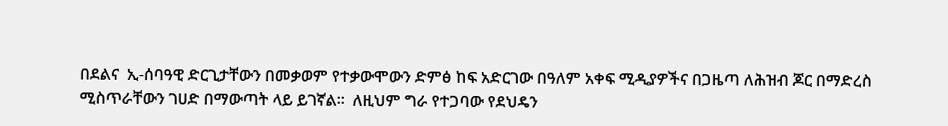በደልና  ኢ-ሰባዓዊ ድርጊታቸውን በመቃወም የተቃውሞውን ድምፅ ከፍ አድርገው በዓለም አቀፍ ሚዲያዎችና በጋዜጣ ለሕዝብ ጆር በማድረስ ሚስጥራቸውን ገሀድ በማውጣት ላይ ይገኛል፡፡  ለዚህም ግራ የተጋባው የደህዴን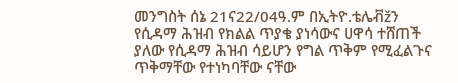መንግስት ሰኔ 21ና22/04ዓ.ም በኢትዮ.ቴሌቭžን የሲዳማ ሕዝብ የክልል ጥያቄ ያነሳውና ሀዋሳ ተሸጠች ያለው የሲዳማ ሕዝብ ሳይሆን የግል ጥቅም የሚፈልጉና ጥቅማቸው የተነካባቸው ናቸው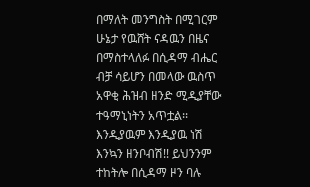በማለት መንግስት በሚገርም ሁኔታ የዉሸት ናዳዉን በዜና በማስተላለፉ በሲዳማ ብሔር ብቻ ሳይሆን በመላው ዉስጥ አዋቂ ሕዝብ ዘንድ ሚዲያቸው ተዓማኒነትን አጥቷል፡፡
እንዲያዉም እንዲያዉ ነሽ እንኳን ዘንቦብሽ!! ይህንንም ተከትሎ በሲዳማ ዞን ባሉ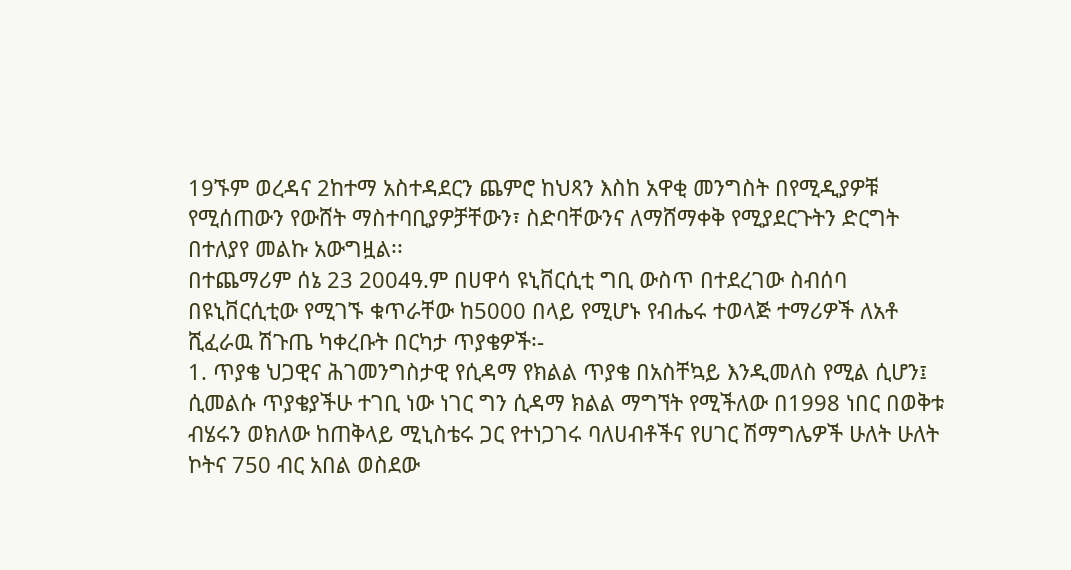19ኙም ወረዳና 2ከተማ አስተዳደርን ጨምሮ ከህጻን እስከ አዋቂ መንግስት በየሚዲያዎቹ የሚሰጠውን የውሸት ማስተባቢያዎቻቸውን፣ ስድባቸውንና ለማሸማቀቅ የሚያደርጉትን ድርግት በተለያየ መልኩ አውግዟል፡፡
በተጨማሪም ሰኔ 23 2004ዓ.ም በሀዋሳ ዩኒቨርሲቲ ግቢ ውስጥ በተደረገው ስብሰባ በዩኒቨርሲቲው የሚገኙ ቁጥራቸው ከ5000 በላይ የሚሆኑ የብሔሩ ተወላጅ ተማሪዎች ለአቶ ሺፈራዉ ሽጉጤ ካቀረቡት በርካታ ጥያቄዎች፡-
1. ጥያቄ ህጋዊና ሕገመንግስታዊ የሲዳማ የክልል ጥያቄ በአስቸኳይ እንዲመለስ የሚል ሲሆን፤
ሲመልሱ ጥያቄያችሁ ተገቢ ነው ነገር ግን ሲዳማ ክልል ማግኘት የሚችለው በ1998 ነበር በወቅቱ ብሄሩን ወክለው ከጠቅላይ ሚኒስቴሩ ጋር የተነጋገሩ ባለሀብቶችና የሀገር ሽማግሌዎች ሁለት ሁለት ኮትና 750 ብር አበል ወስደው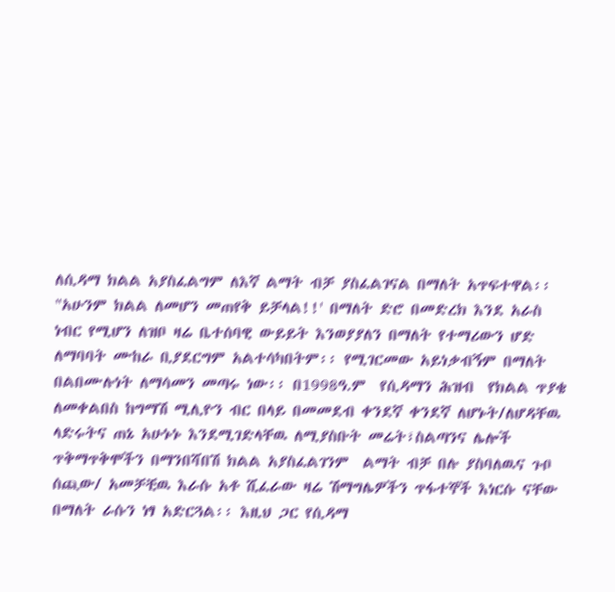ለሲዳማ ክልል አያስፈልግም ለእኛ ልማት ብቻ ያስፈልገናል በማለት አጥፍተዋል፡፡ "አሁንም ክልል ለመሆን መጠየቅ ይቻላል!!' በማለት ድሮ በመድረክ እንደ አራስ ነብር የሚሆን ለዝቦ ዛሬ ቤተሰባዊ ውይይት እንወያያለን በማለት የተማሪውን ሆድ ለማባባት ሙከራ ቢያደርግም አልተሳካበትም፡፡ የሚገርመው አይነቃብኝም በማለት በልበሙሉነት ለማሳመን መጣሩ ነው፡፡ በ1998ዓ.ም  የሲዳማን ሕዝብ  የክልል ጥያቄ ለመቀልበስ ከግማሽ ሚሊዮን ብር በላይ በመመደብ ቀንደኛ ቀንደኛ ለሆኑት/ለሆዳቸዉ ላድሩትና ጠኔ አሁኑኑ እንደሚገድላቸዉ ለሚያስቡት መሬት፣ስልጣንና ሌሎች ጥቅማጥቅሞችን በማንበሻበሽ ክልል አያስፈልገንም  ልማት ብቻ በሉ ያስባለዉና ጉቦ ሰጪው/ አመቻቺዉ እራሱ አቶ ሺፈራው ዛሬ ሽማግሌዎችን ጥፋተኞች እነርሱ ናቸው በማለት ራሱን ነፃ አድርጓል፡፡ እዚህ ጋር የሲዳማ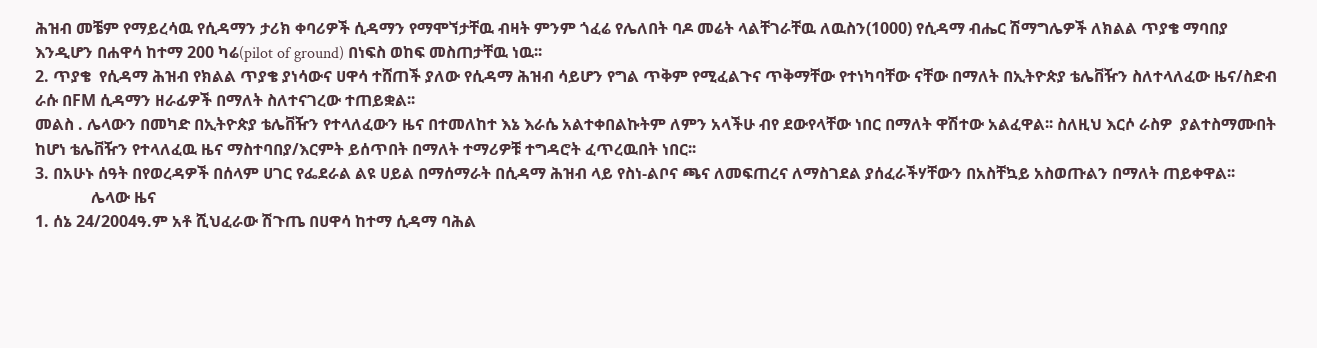ሕዝብ መቼም የማይረሳዉ የሲዳማን ታሪክ ቀባሪዎች ሲዳማን የማሞኘታቸዉ ብዛት ምንም ጎፈሬ የሌለበት ባዶ መሬት ላልቸገራቸዉ ለዉስን(1000) የሲዳማ ብሔር ሽማግሌዎች ለክልል ጥያቄ ማባበያ እንዲሆን በሐዋሳ ከተማ 200 ካሬ(pilot of ground) በነፍስ ወከፍ መስጠታቸዉ ነዉ፡፡
2. ጥያቄ  የሲዳማ ሕዝብ የክልል ጥያቄ ያነሳውና ሀዋሳ ተሸጠች ያለው የሲዳማ ሕዝብ ሳይሆን የግል ጥቅም የሚፈልጉና ጥቅማቸው የተነካባቸው ናቸው በማለት በኢትዮጵያ ቴሌቨዥን ስለተላለፈው ዜና/ስድብ ራሱ በFM ሲዳማን ዘራፊዎች በማለት ስለተናገረው ተጠይቋል፡፡
መልስ . ሌላውን በመካድ በኢትዮጵያ ቴሌቨዥን የተላለፈውን ዜና በተመለከተ እኔ እራሴ አልተቀበልኩትም ለምን አላችሁ ብየ ደውየላቸው ነበር በማለት ዋሽተው አልፈዋል፡፡ ስለዚህ እርሶ ራስዎ  ያልተስማሙበት ከሆነ ቴሌቨዥን የተላለፈዉ ዜና ማስተባበያ/እርምት ይሰጥበት በማለት ተማሪዎቹ ተግዳሮት ፈጥረዉበት ነበር፡፡
3. በአሁኑ ሰዓት በየወረዳዎች በሰላም ሀገር የፌደራል ልዩ ሀይል በማሰማራት በሲዳማ ሕዝብ ላይ የስነ-ልቦና ጫና ለመፍጠረና ለማስገደል ያሰፈራችሃቸውን በአስቸኳይ አስወጡልን በማለት ጠይቀዋል፡፡
              ሌላው ዜና
1. ሰኔ 24/2004ዓ.ም አቶ ሺህፈራው ሽጉጤ በሀዋሳ ከተማ ሲዳማ ባሕል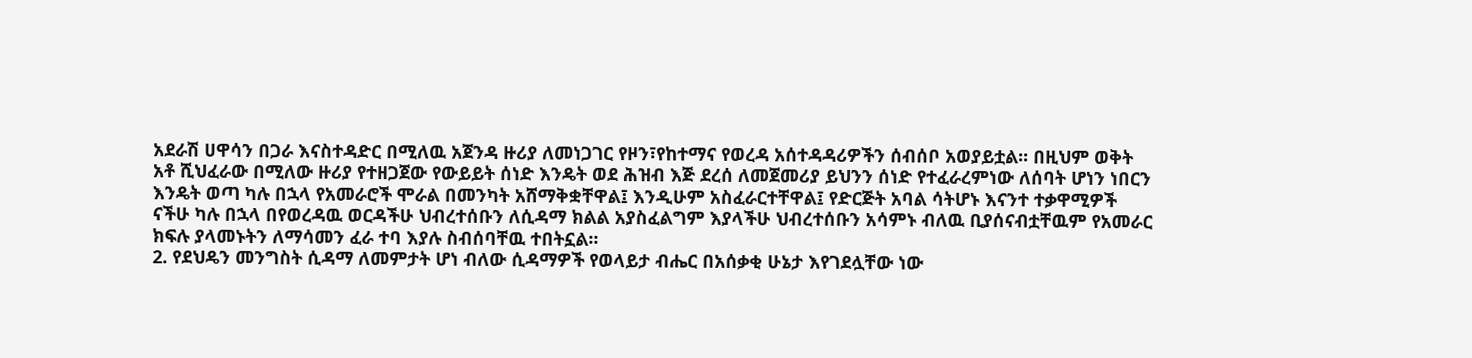አደራሽ ሀዋሳን በጋራ እናስተዳድር በሚለዉ አጀንዳ ዙሪያ ለመነጋገር የዞን፣የከተማና የወረዳ አሰተዳዳሪዎችን ሰብሰቦ አወያይቷል፡፡ በዚህም ወቅት አቶ ሺህፈራው በሚለው ዙሪያ የተዘጋጀው የውይይት ሰነድ እንዴት ወደ ሕዝብ እጅ ደረሰ ለመጀመሪያ ይህንን ሰነድ የተፈራረምነው ለሰባት ሆነን ነበርን እንዴት ወጣ ካሉ በኋላ የአመራሮች ሞራል በመንካት አሸማቅቋቸዋል፤ እንዲሁም አስፈራርተቸዋል፤ የድርጅት አባል ሳትሆኑ እናንተ ተቃዋሚዎች ናችሁ ካሉ በኋላ በየወረዳዉ ወርዳችሁ ህብረተሰቡን ለሲዳማ ክልል አያስፈልግም እያላችሁ ህብረተሰቡን አሳምኑ ብለዉ ቢያሰናብቷቸዉም የአመራር ክፍሉ ያላመኑትን ለማሳመን ፈራ ተባ እያሉ ስብሰባቸዉ ተበትኗል፡፡
2. የደህዴን መንግስት ሲዳማ ለመምታት ሆነ ብለው ሲዳማዎች የወላይታ ብሔር በአሰቃቂ ሁኔታ እየገደሏቸው ነው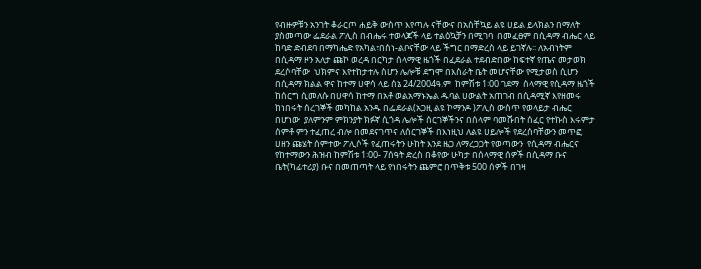የብዙዎቹን አንገት ቆራርጦ ሐይቅ ውስጥ እየጣሉ ናቸውና በአስቸኳይ ልዩ ሀይል ይላክልን በማለት ያስመጣው ፌደራል ፖሊስ በብሔሩ ተወላጆች ላይ ተልዕኳቻን በሚገባ  በመፈፀም በሲዳማ ብሔር ላይ ከባድ ድብደባ በማካሔድ የአካል፣በስነ-ልቦናቸው ላይ ችግር በማድረስ ላይ ይገኛሉ፡፡ ለአብነትም በሲዳማ ዞን አለታ ጩኮ ወረዳ በርካታ ሰላማዊ ዜጎች በፈደራል ተደብድበው ከፍተኛ የጤና መታወክ ደረሶባቸው  ህክምና እየተከታተሉ ስሆን ሌሎቹ ደግሞ በእስራት ቤት መሆናቸው የሚታወስ ሲሆን በሲዳማ ክልል ዋና ከተማ ሀዋሳ ላይ ሰኔ 24/2004ዓ.ም  ከምሽቱ 1፡00 ገደማ  ሰላማዊ የሲዳማ ዜጎች ከሰርግ ሲመለሱ በሀዋሳ ከተማ በአቶ ወልአማኑኤል ዱባል ሀውልት አጠገብ በሲዳሚኛ እየዘመሩ ከነበሩት ሰረገኞች መካከል አንዱ በፌደራል(አጋዚ ልዩ ኮማንዶ )ፖሊስ ውስጥ የወላይታ ብሔር በሆነው  ያለምንም ምክንያት ክፉኛ ሲጎዳ ሌሎች ሰርገኞችንና በሰላም ባመሹበት ሰፈር የተኩስ እሩምታ ሰምቶ ምን ተፈጠረ ብሎ በመደናገጥና ለሰርገኞች በእነዚህ ለልዩ ሀይሎች የደረሰባቸውን መጥፎ ሀዘን ጩሄት ሰምተው ፖሊሶች የፈጠሩትን ሁከት እንደ ዜጋ ለማረጋጋት የወጣውን  የሲዳማ ብሔርና የከተማውን ሕዝብ ከምሽቱ 1፡00- 7ሰዓት ድረስ በቆየው ሁካታ በሰላማዊ ሰዎች በሲዳማ ቡና ቤት(ካፊተሪያ) ቡና በመጠጣት ላይ የነበሩትን ጨምሮ በጥቅቱ 500 ሰዎች በገዛ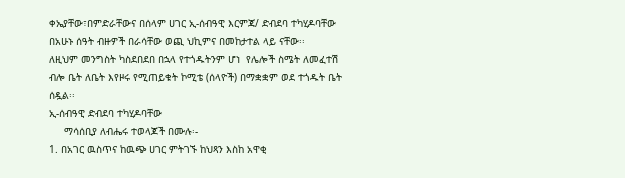ቀኤያቸው፣በምድራቸውና በሰላም ሀገር ኢ-ሰብዓዊ እርምጃ/ ድብደባ ተካሂዶባቸው በአሁኑ ሰዓት ብዙዎች በራሳቸው ወጪ ህኪምና በመከታተል ላይ ናቸው፡፡
ለዚህም መንግስት ካስደበደበ በኋላ የተጎዱትንም ሆነ  የሌሎች ስሜት ለመፈተሽ ብሎ ቤት ለቤት እየዞሩ የሚጠይቁት ኮሚቴ (ሰላዮች) በማቋቋም ወደ ተጎዱት ቤት ሰዷል፡፡
ኢ-ሰብዓዊ ድብደባ ተካሂዶባቸው
     ማሳሰቢያ ለብሔሩ ተወላጆች በሙሉ፡-
1. በአገር ዉስጥና ከዉጭ ሀገር ምትገኙ ከህጻን እስከ አዋቂ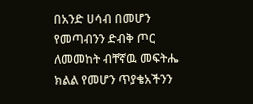በአንድ ሀሳብ በመሆን የመጣብንን ድብቅ ጦር ለመመከት ብቸኛዉ መፍትሔ ክልል የመሆን ጥያቄአችንን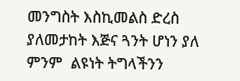መንግስት እስኪመልስ ድረስ ያለመታከት እጅና ጓንት ሆነን ያለ ምንም  ልዩነት ትግላችንን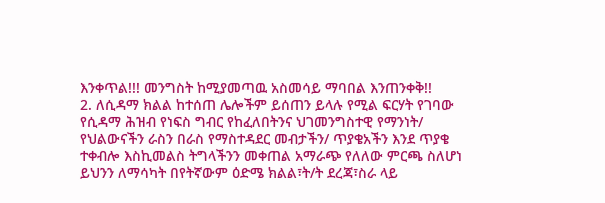እንቀጥል!!! መንግስት ከሚያመጣዉ አስመሳይ ማባበል እንጠንቀቅ!!
2. ለሲዳማ ክልል ከተሰጠ ሌሎችም ይሰጠን ይላሉ የሚል ፍርሃት የገባው የሲዳማ ሕዝብ የነፍስ ግብር የከፈለበትንና ህገመንግስተዊ የማንነት/ የህልውናችን ራስን በራስ የማስተዳደር መብታችን/ ጥያቄአችን እንደ ጥያቄ ተቀብሎ እስኪመልስ ትግላችንን መቀጠል አማራጭ የለለው ምርጫ ስለሆነ ይህንን ለማሳካት በየትኛውም ዕድሜ ክልል፣ት/ት ደረጃ፣ስራ ላይ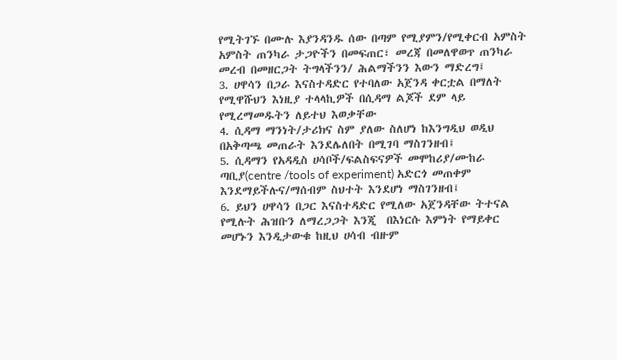የሚትገኙ በሙሉ እያንዳንዱ ሰው በጣም የሚያምን/የሚቀርብ አምስት አምስት ጠንካራ ታጋዮችን በመፍጠር፣ መረጃ በመለዋወጥ ጠንካራ  መረብ በመዘርጋት ትግላችንን/ ሕልማችንን እውን ማድረግ፤
3. ሀዋሳን በጋራ እናስተዳድር የተባለው አጀንዳ ቀርቷል በማለት የሚዋሹህን እነዚያ ተላላኪዎች በሲዳማ ልጆች ደም ላይ የሚረማመዱትን ለይተህ እወቃቸው
4. ሲዳማ ማንነት/ታሪክና ስም ያለው ስለሆነ ከእንግዲህ ወዲህ በአቅጣጫ መጠራት እንደሌለበት በሚገባ ማስገንዘብ፤
5. ሲዳማን የአዳዲስ ሀሳቦች/ፍልስፍናዎች መሞከሪያ/ሙከራ ጣቢያ(centre /tools of experiment) አድርጎ መጠቀም እንደማይችሉና/ማሰብም ስህተት እንደሆነ ማስገንዘብ፤
6. ይህን ሀዋሳን በጋር እናስተዳድር የሚለው አጀንዳቸው ትተናል የሚሉት ሕዝቡን ለማረጋጋት እንጂ  በእነርሱ እምነት የማይቀር መሆኑን እንዲታውቁ ከዚህ ሀሳብ ብዙም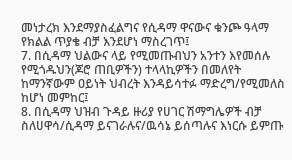መነታረክ እንደማያስፈልግና የሲዳማ ዋናውና ቁንጮ ዓላማ የክልል ጥያቄ ብቻ እንደሆነ ማስረገጥ፤
7. በሲዳማ ህልውና ላይ የሚመጡብህን አንተን እየመሰሉ የሚጎዱህን(ጆሮ ጠቢዎችን) ተላላኪዎችን በመለየት ከማንኛውም ዐይነት ህብረት እንዳይሳተፉ ማድረግ/የሚመለስ ከሆነ መምከር፤
8. በሲዳማ ህዝብ ጉዳይ ዙሪያ የሀገር ሽማግሌዎች ብቻ ስለሀዋሳ/ሲዳማ ይናገራሉና/ዉሳኔ ይሰጣሉና እነርሱ ይምጡ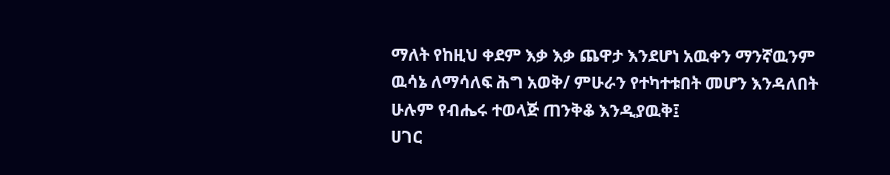ማለት የከዚህ ቀደም እቃ እቃ ጨዋታ እንደሆነ አዉቀን ማንኛዉንም ዉሳኔ ለማሳለፍ ሕግ አወቅ/ ምሁራን የተካተቱበት መሆን እንዳለበት ሁሉም የብሔሩ ተወላጅ ጠንቅቆ እንዲያዉቅ፤
ሀገር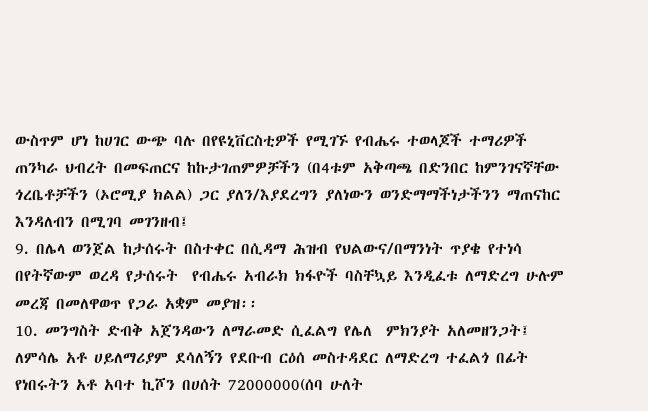ውስጥም ሆነ ከሀገር ውጭ ባሉ በየዩኒቨርስቲዎች የሚገኙ የብሔሩ ተወላጆች ተማሪዎች ጠንካራ ህብረት በመፍጠርና ከኩታገጠምዎቻችን (በ4ቱም አቅጣጫ በድንበር ከምንገናኛቸው ጎረቤቶቻችን (ኦሮሚያ ክልል) ጋር ያለን/እያደረግን ያለነውን ወንድማማችነታችንን ማጠናከር እንዳለብን በሚገባ መገንዘብ፤
9. በሌላ ወንጀል ከታሰሩት በስተቀር በሲዳማ ሕዝብ የህልውና/በማንነት ጥያቄ የተነሳ በየትኛውም ወረዳ የታሰሩት  የብሔሩ አብራክ ክፋዮች ባስቸኳይ እንዲፈቱ ለማድረግ ሁሉም መረጃ በመለዋወጥ የጋራ አቋም መያዝ፡፡
10. መንግስት ድብቅ አጀንዳውን ለማራመድ ሲፈልግ የሌለ  ምክንያት አለመዘንጋት፤
ለምሳሌ አቶ ሀይለማሪያም ደሳለኝን የደቡብ ርዕሰ መስተዳደር ለማድረግ ተፈልጎ በፊት የነበሩትን አቶ አባተ ኪሾን በሀሰት 72000000(ሰባ ሁለት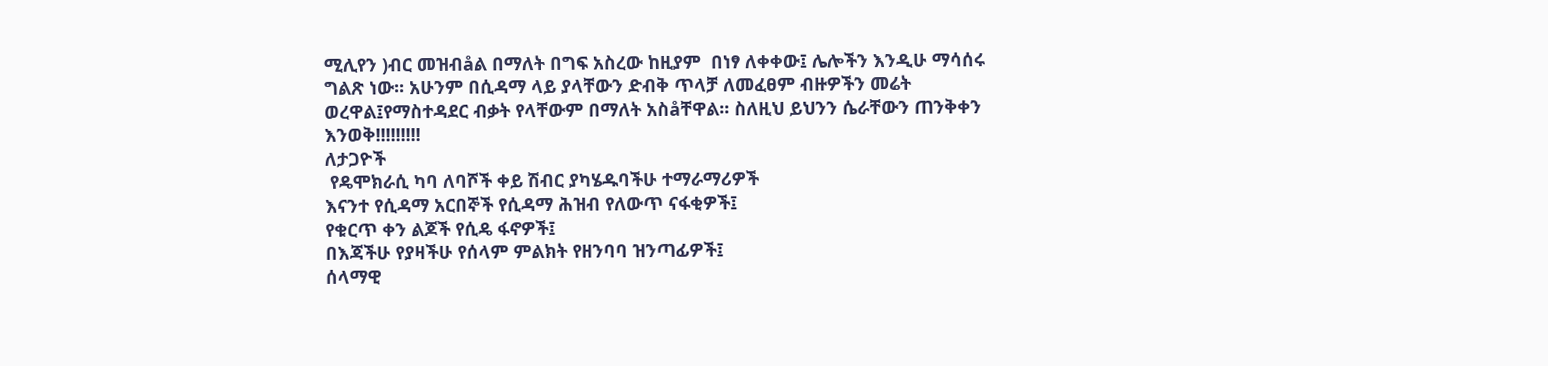ሚሊየን )ብር መዝብåል በማለት በግፍ አስረው ከዚያም  በነፃ ለቀቀው፤ ሌሎችን እንዲሁ ማሳሰሩ ግልጽ ነው፡፡ አሁንም በሲዳማ ላይ ያላቸውን ድብቅ ጥላቻ ለመፈፀም ብዙዎችን መሬት ወረዋል፤የማስተዳደር ብቃት የላቸውም በማለት አስåቸዋል፡፡ ስለዚህ ይህንን ሴራቸውን ጠንቅቀን  እንወቅ!!!!!!!!!
ለታጋዮች
 የዴሞክራሲ ካባ ለባሾች ቀይ ሽብር ያካሄዱባችሁ ተማራማሪዎች
እናንተ የሲዳማ አርበኞች የሲዳማ ሕዝብ የለውጥ ናፋቂዎች፤
የቁርጥ ቀን ልጆች የሲዴ ፋኖዎች፤
በእጃችሁ የያዛችሁ የሰላም ምልክት የዘንባባ ዝንጣፊዎች፤
ሰላማዊ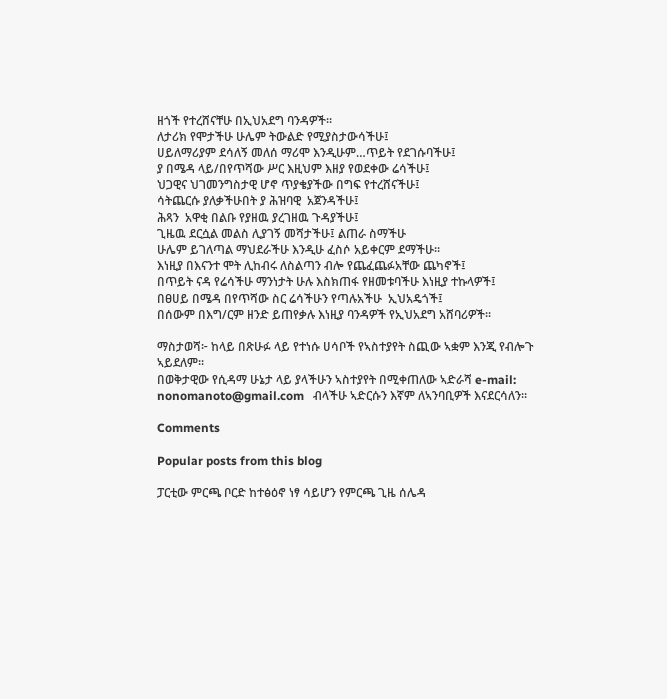ዘጎች የተረሸናቸሁ በኢህአደግ ባንዳዎች፡፡
ለታሪክ የሞታችሁ ሁሌም ትውልድ የሚያስታውሳችሁ፤
ሀይለማሪያም ደሳለኝ መለሰ ማሪሞ እንዲሁም…ጥይት የደገሱባችሁ፤
ያ በሜዳ ላይ/በየጥሻው ሥር እዚህም እዘያ የወደቀው ሬሳችሁ፤
ህጋዊና ህገመንግስታዊ ሆኖ ጥያቄያችው በግፍ የተረሸናችሁ፤
ሳትጨርሱ ያለቃችሁበት ያ ሕዝባዊ  አጀንዳችሁ፤
ሕጻን  አዋቂ በልቡ የያዘዉ ያረገዘዉ ጉዳያችሁ፤
ጊዜዉ ደርሷል መልስ ሊያገኝ መሻታችሁ፤ ልጠራ ስማችሁ
ሁሌም ይገለጣል ማህደራችሁ እንዲሁ ፈስሶ አይቀርም ደማችሁ፡፡
እነዚያ በእናንተ ሞት ሊከብሩ ለስልጣን ብሎ የጨፈጨፉአቸው ጨካኖች፤
በጥይት ናዳ የሬሳችሁ ማንነታት ሁሉ እስክጠፋ የዘመቱባችሁ እነዚያ ተኩላዎች፤
በፀሀይ በሜዳ በየጥሻው ስር ሬሳችሁን የጣሉአችሁ  ኢህአዴጎች፤
በሰውም በእግ/ርም ዘንድ ይጠየቃሉ እነዚያ ባንዳዎች የኢህአደግ አሸባሪዎች፡፡

ማስታወሻ፦ ከላይ በጽሁፉ ላይ የተነሱ ሀሳቦች የኣስተያየት ስጪው ኣቋም እንጂ የብሎጉ ኣይደለም።
በወቅታዊው የሲዳማ ሁኔታ ላይ ያላችሁን ኣስተያየት በሚቀጠለው ኣድራሻ e-mail: nonomanoto@gmail.com   ብላችሁ ኣድርሱን እኛም ለኣንባቢዎች እናደርሳለን።

Comments

Popular posts from this blog

ፓርቲው ምርጫ ቦርድ ከተፅዕኖ ነፃ ሳይሆን የምርጫ ጊዜ ሰሌዳ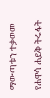ማውጣቱን ተቃወመ

የሐዋሳ ሐይቅ ትሩፋት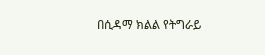በሲዳማ ክልል የትግራይ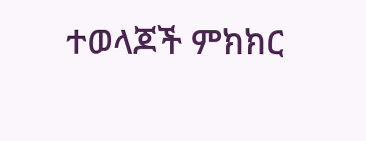ተወላጆች ምክክር